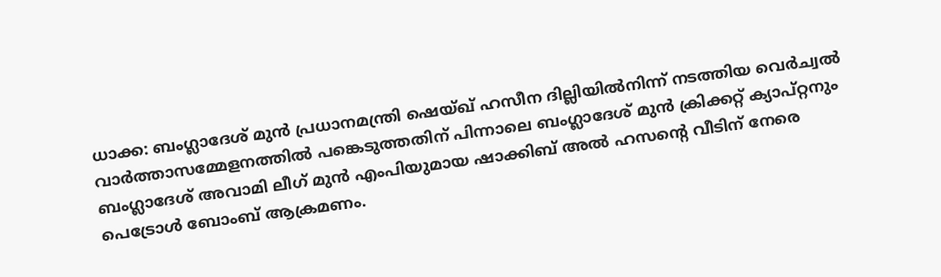ധാക്ക: ബംഗ്ലാദേശ് മുൻ പ്രധാനമന്ത്രി ഷെയ്ഖ് ഹസീന ദില്ലിയിൽനിന്ന് നടത്തിയ വെർച്വൽ വാർത്താസമ്മേളനത്തിൽ പങ്കെടുത്തതിന് പിന്നാലെ ബംഗ്ലാദേശ് മുൻ ക്രിക്കറ്റ് ക്യാപ്റ്റനും ബംഗ്ലാദേശ് അവാമി ലീഗ് മുൻ എംപിയുമായ ഷാക്കിബ് അൽ ഹസൻ്റെ വീടിന് നേരെ പെട്രോൾ ബോംബ് ആക്രമണം.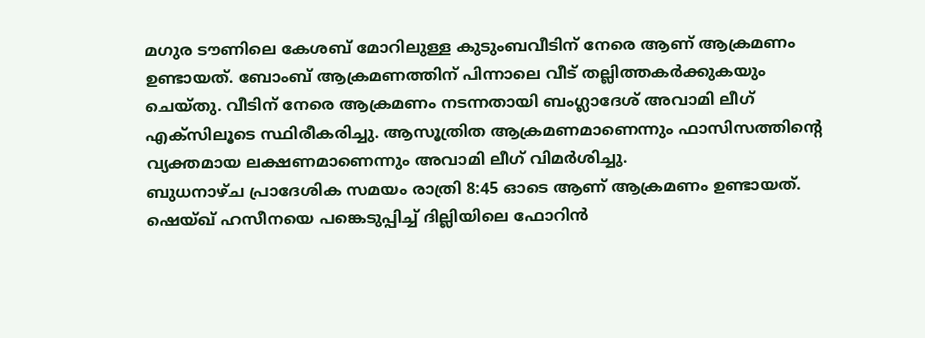മഗുര ടൗണിലെ കേശബ് മോറിലുള്ള കുടുംബവീടിന് നേരെ ആണ് ആക്രമണം ഉണ്ടായത്. ബോംബ് ആക്രമണത്തിന് പിന്നാലെ വീട് തല്ലിത്തകർക്കുകയും ചെയ്തു. വീടിന് നേരെ ആക്രമണം നടന്നതായി ബംഗ്ലാദേശ് അവാമി ലീഗ് എക്സിലൂടെ സ്ഥിരീകരിച്ചു. ആസൂത്രിത ആക്രമണമാണെന്നും ഫാസിസത്തിന്റെ വ്യക്തമായ ലക്ഷണമാണെന്നും അവാമി ലീഗ് വിമർശിച്ചു.
ബുധനാഴ്ച പ്രാദേശിക സമയം രാത്രി 8:45 ഓടെ ആണ് ആക്രമണം ഉണ്ടായത്. ഷെയ്ഖ് ഹസീനയെ പങ്കെടുപ്പിച്ച് ദില്ലിയിലെ ഫോറിൻ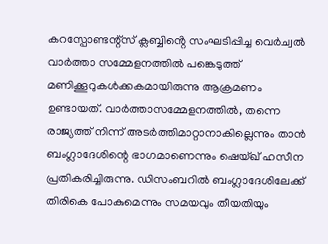കറസ്പോണ്ടന്റ്സ് ക്ലബ്ബിൻ്റെ സംഘടിപ്പിച്ച വെർച്വൽ വാർത്താ സമ്മേളനത്തിൽ പങ്കെടുത്ത് മണിക്കൂറുകൾക്കകമായിരുന്നു ആക്രമണം ഉണ്ടായത്. വാർത്താസമ്മേളനത്തിൽ, തന്നെ രാജ്യത്ത് നിന്ന് അടർത്തിമാറ്റാനാകില്ലെന്നും താൻ ബംഗ്ലാദേശിന്റെ ഭാഗമാണെന്നും ഷെയ്ഖ് ഹസീന പ്രതികരിച്ചിരുന്നു. ഡിസംബറിൽ ബംഗ്ലാദേശിലേക്ക് തിരികെ പോകുമെന്നും സമയവും തീയതിയും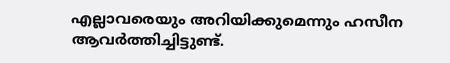എല്ലാവരെയും അറിയിക്കുമെന്നും ഹസീന ആവർത്തിച്ചിട്ടുണ്ട്.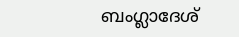ബംഗ്ലാദേശ്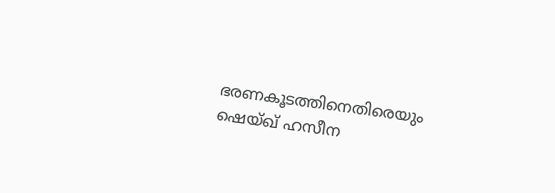ഭരണകൂടത്തിനെതിരെയും ഷെയ്ഖ് ഹസീന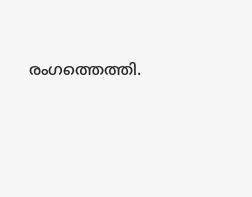രംഗത്തെത്തി.